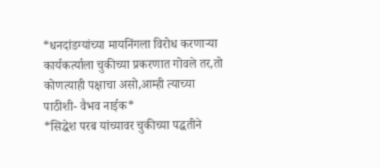*धनदांडग्यांच्या मायनिंगला विरोध करणाऱ्या कार्यकर्त्याला चुकीच्या प्रकरणात गोवले तर,तो कोणत्याही पक्षाचा असो,आम्ही त्याच्या पाठीशी- वैभव नाईक*
*सिद्धेश परब यांच्यावर चुकीच्या पद्धतीने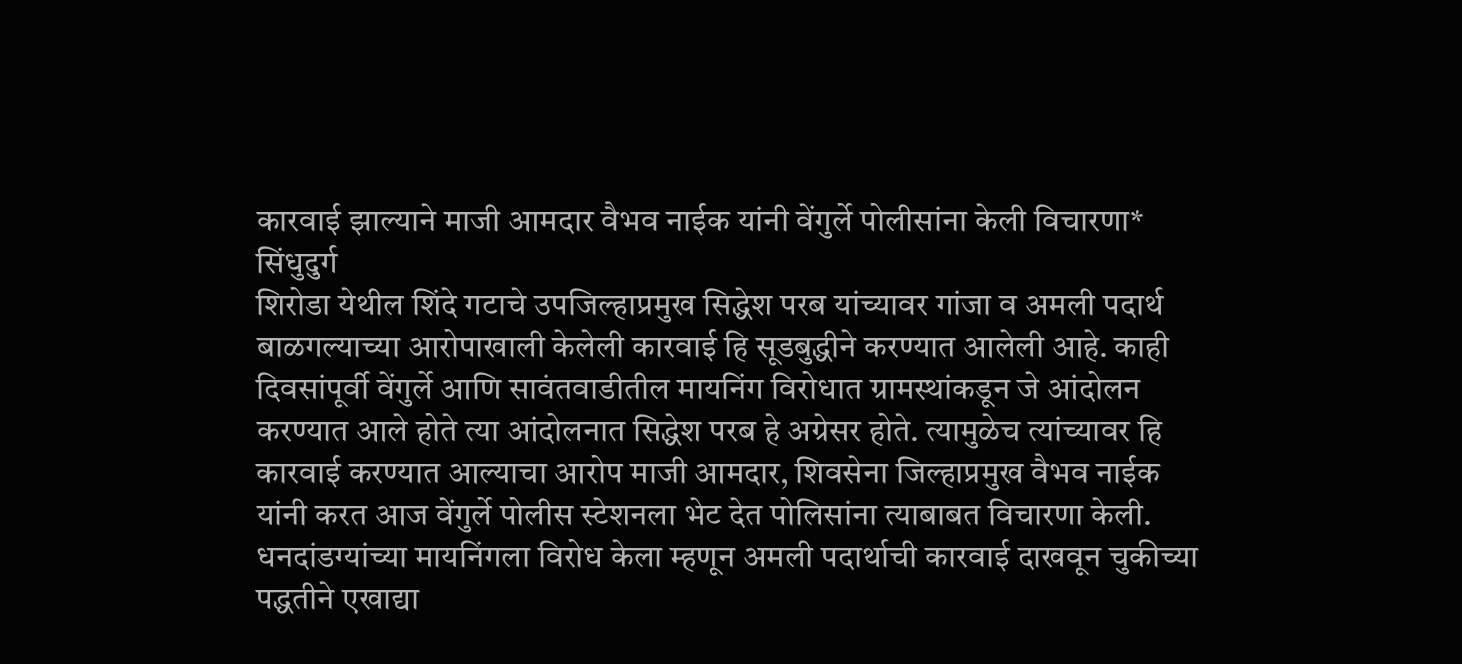कारवाई झाल्याने माजी आमदार वैभव नाईक यांनी वेंगुर्ले पोलीसांना केली विचारणा*
सिंधुदुर्ग
शिरोडा येथील शिंदे गटाचे उपजिल्हाप्रमुख सिद्धेश परब यांच्यावर गांजा व अमली पदार्थ बाळगल्याच्या आरोपाखाली केलेली कारवाई हि सूडबुद्धीने करण्यात आलेली आहे. काही दिवसांपूर्वी वेंगुर्ले आणि सावंतवाडीतील मायनिंग विरोधात ग्रामस्थांकडून जे आंदोलन करण्यात आले होते त्या आंदोलनात सिद्धेश परब हे अग्रेसर होते. त्यामुळेच त्यांच्यावर हि कारवाई करण्यात आल्याचा आरोप माजी आमदार, शिवसेना जिल्हाप्रमुख वैभव नाईक यांनी करत आज वेंगुर्ले पोलीस स्टेशनला भेट देत पोलिसांना त्याबाबत विचारणा केली. धनदांडग्यांच्या मायनिंगला विरोध केला म्हणून अमली पदार्थाची कारवाई दाखवून चुकीच्या पद्धतीने एखाद्या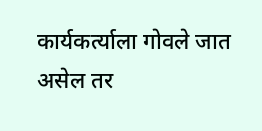कार्यकर्त्याला गोवले जात असेल तर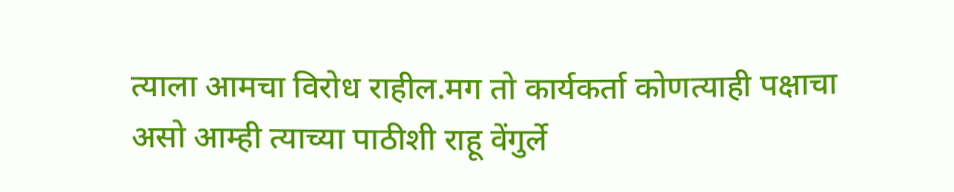त्याला आमचा विरोध राहील.मग तो कार्यकर्ता कोणत्याही पक्षाचा असो आम्ही त्याच्या पाठीशी राहू वेंगुर्ले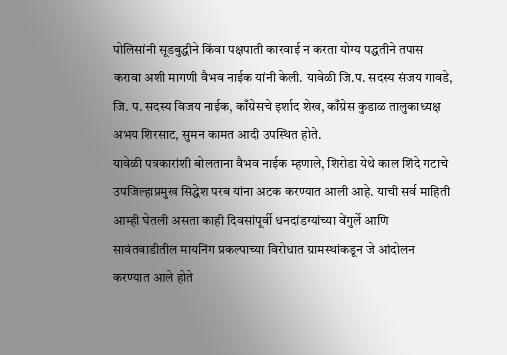पोलिसांनी सूडबुद्धीने किंवा पक्षपाती कारवाई न करता योग्य पद्धतीने तपास करावा अशी मागणी वैभव नाईक यांनी केली. यावेळी जि.प. सदस्य संजय गावडे, जि. प. सदस्य विजय नाईक, काँग्रेसचे इर्शाद शेख, काँग्रेस कुडाळ तालुकाध्यक्ष अभय शिरसाट, सुमन कामत आदी उपस्थित होते.
यावेळी पत्रकारांशी बोलताना वैभव नाईक म्हणाले, शिरोडा येथे काल शिंदे गटाचे उपजिल्हाप्रमुख सिद्धेश परब यांना अटक करण्यात आली आहे. याची सर्व माहिती आम्ही घेतली असता काही दिवसांपूर्वी धनदांडग्यांच्या वेंगुर्ले आणि सावंतवाडीतील मायनिंग प्रकल्पाच्या विरोधात ग्रामस्थांकडून जे आंदोलन करण्यात आले होते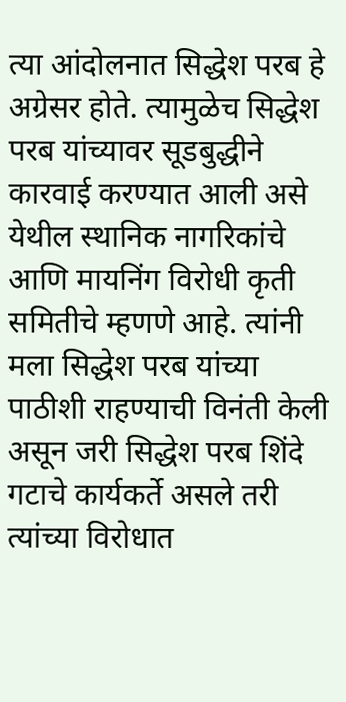त्या आंदोलनात सिद्धेश परब हे अग्रेसर होते. त्यामुळेच सिद्धेश परब यांच्यावर सूडबुद्धीने कारवाई करण्यात आली असे येथील स्थानिक नागरिकांचे आणि मायनिंग विरोधी कृती समितीचे म्हणणे आहे. त्यांनी मला सिद्धेश परब यांच्या पाठीशी राहण्याची विनंती केली असून जरी सिद्धेश परब शिंदे गटाचे कार्यकर्ते असले तरी त्यांच्या विरोधात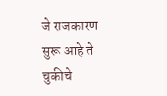जे राजकारण सुरू आहे ते चुकीचे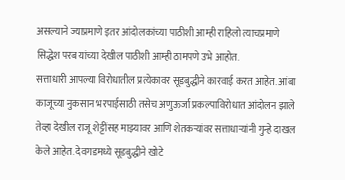असल्याने ज्याप्रमाणे इतर आंदोलकांच्या पाठीशी आम्ही राहिलो त्याचप्रमाणे सिद्धेश परब यांच्या देखील पाठीशी आम्ही ठामपणे उभे आहोत.
सत्ताधारी आपल्या विरोधातील प्रत्येकावर सूडबुद्धीने कारवाई करत आहेत. आंबा काजूच्या नुकसान भरपाईसाठी तसेच अणुऊर्जा प्रकल्पाविरोधात आंदोलन झाले तेव्हा देखील राजू शेट्टींसह माझ्यावर आणि शेतकऱ्यांवर सत्ताधाऱ्यांनी गुन्हे दाखल केले आहेत. देवगडमध्ये सूडबुद्धीने खोटे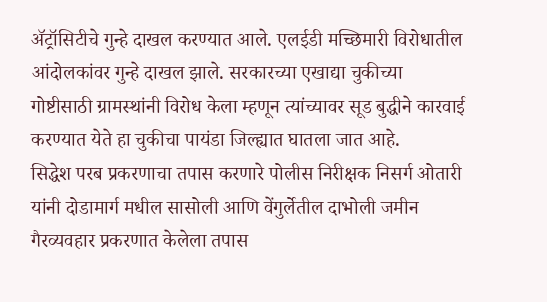ॲट्रॉसिटीचे गुन्हे दाखल करण्यात आले. एलईडी मच्छिमारी विरोधातील आंदोलकांवर गुन्हे दाखल झाले. सरकारच्या एखाद्या चुकीच्या गोष्टीसाठी ग्रामस्थांनी विरोध केला म्हणून त्यांच्यावर सूड बुद्धीने कारवाई करण्यात येते हा चुकीचा पायंडा जिल्ह्यात घातला जात आहे.
सिद्धेश परब प्रकरणाचा तपास करणारे पोलीस निरीक्षक निसर्ग ओतारी यांनी दोडामार्ग मधील सासोली आणि वेंगुर्लेतील दाभोली जमीन गैरव्यवहार प्रकरणात केलेला तपास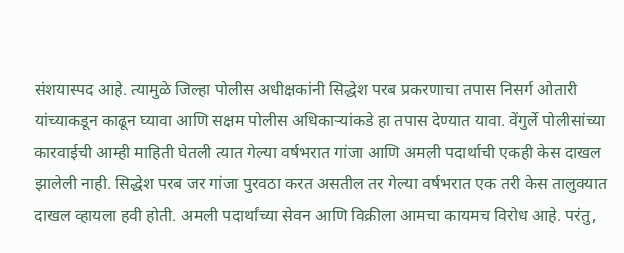संशयास्पद आहे. त्यामुळे जिल्हा पोलीस अधीक्षकांनी सिद्धेश परब प्रकरणाचा तपास निसर्ग ओतारी यांच्याकडून काढून घ्यावा आणि सक्षम पोलीस अधिकाऱ्यांकडे हा तपास देण्यात यावा. वेंगुर्ले पोलीसांच्या कारवाईची आम्ही माहिती घेतली त्यात गेल्या वर्षभरात गांजा आणि अमली पदार्थाची एकही केस दाखल झालेली नाही. सिद्धेश परब जर गांजा पुरवठा करत असतील तर गेल्या वर्षभरात एक तरी केस तालुक्यात दाखल व्हायला हवी होती. अमली पदार्थांच्या सेवन आणि विक्रीला आमचा कायमच विरोध आहे. परंतु,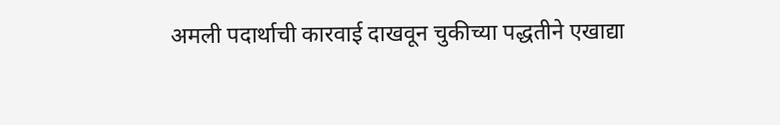अमली पदार्थाची कारवाई दाखवून चुकीच्या पद्धतीने एखाद्या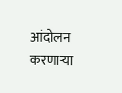आंदोलन करणाऱ्या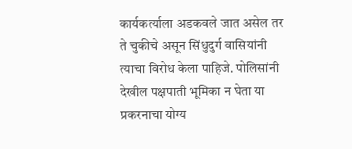कार्यकर्त्याला अडकवले जात असेल तर ते चुकीचे असून सिंधुदुर्ग वासियांनी त्याचा विरोध केला पाहिजे. पोलिसांनी देखील पक्षपाती भूमिका न घेता या प्रकरनाचा योग्य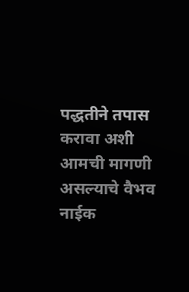पद्धतीने तपास करावा अशी आमची मागणी असल्याचे वैभव नाईक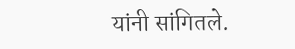यांनी सांगितले.